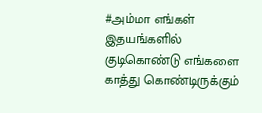#அம்மா எங்கள் இதயங்களில் குடிகொண்டு எங்களை காத்து கொண்டிருக்கும்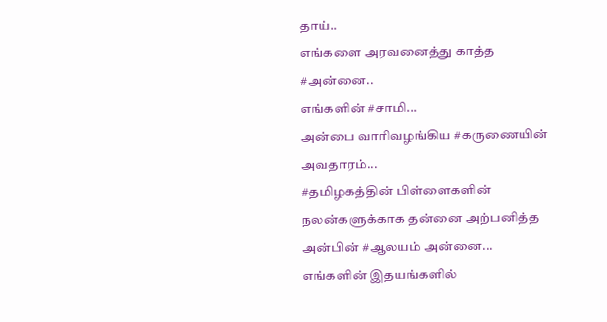தாய்..
எங்களை அரவனைத்து காத்த #அன்னை..
எங்களின் #சாமி...
அன்பை வாரிவழங்கிய #கருணையின் அவதாரம்...
#தமிழகத்தின் பிள்ளைகளின் நலன்களுக்காக தன்னை அற்பனித்த அன்பின் #ஆலயம் அன்னை...
எங்களின் இதயங்களில்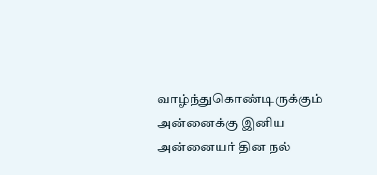வாழ்ந்துகொண்டிருக்கும் அன்னைக்கு இனிய அன்னையர் தின நல்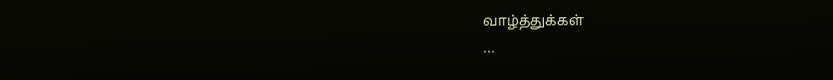வாழ்த்துக்கள்
...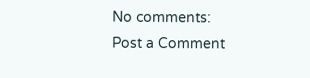No comments:
Post a Comment